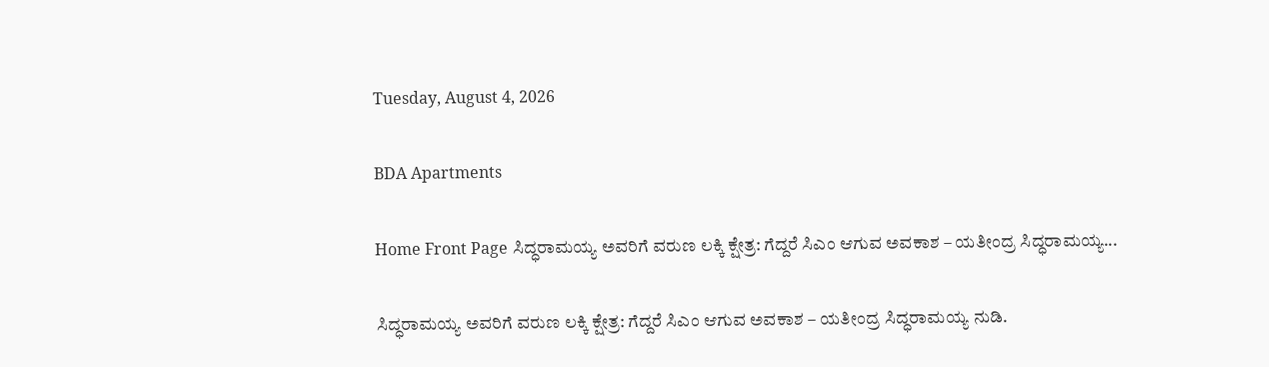Tuesday, August 4, 2026

BDA Apartments

Home Front Page ಸಿದ್ಧರಾಮಯ್ಯ ಅವರಿಗೆ ವರುಣ ಲಕ್ಕಿ ಕ್ಷೇತ್ರ: ಗೆದ್ದರೆ ಸಿಎಂ ಆಗುವ ಅವಕಾಶ – ಯತೀಂದ್ರ ಸಿದ‍್ಧರಾಮಯ್ಯ...

ಸಿದ್ಧರಾಮಯ್ಯ ಅವರಿಗೆ ವರುಣ ಲಕ್ಕಿ ಕ್ಷೇತ್ರ: ಗೆದ್ದರೆ ಸಿಎಂ ಆಗುವ ಅವಕಾಶ – ಯತೀಂದ್ರ ಸಿದ‍್ಧರಾಮಯ್ಯ ನುಡಿ.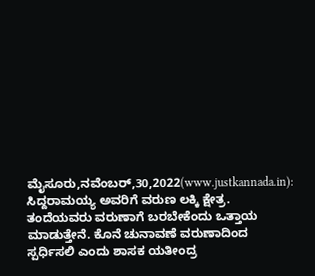ಮೈಸೂರು,ನವೆಂಬರ್,30,2022(www.justkannada.in): ಸಿದ್ದರಾಮಯ್ಯ ಅವರಿಗೆ ವರುಣ ಲಕ್ಕಿ ಕ್ಷೇತ್ರ. ತಂದೆಯವರು ವರುಣಾಗೆ ಬರಬೇಕೆಂದು ಒತ್ತಾಯ ಮಾಡುತ್ತೇನೆ. ಕೊನೆ ಚುನಾವಣೆ ವರುಣಾದಿಂದ ಸ್ಪರ್ಧಿಸಲಿ ಎಂದು ಶಾಸಕ ಯತೀಂದ್ರ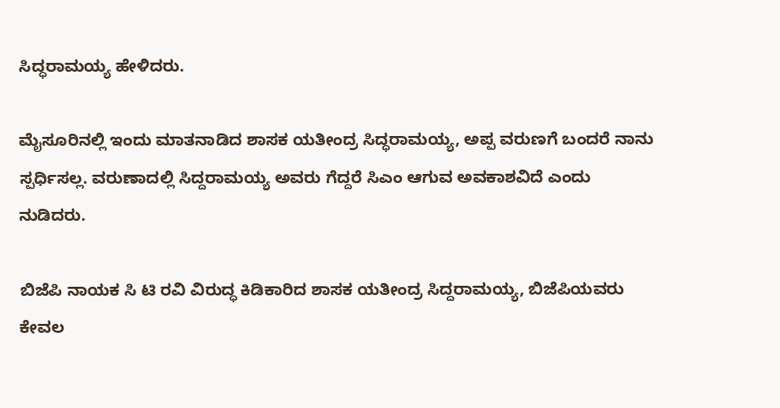ಸಿದ್ಧರಾಮಯ್ಯ ಹೇಳಿದರು.

ಮೈಸೂರಿನಲ್ಲಿ ಇಂದು ಮಾತನಾಡಿದ ಶಾಸಕ ಯತೀಂದ್ರ ಸಿದ್ಧರಾಮಯ್ಯ, ಅಪ್ಪ ವರುಣಗೆ ಬಂದರೆ ನಾನು ಸ್ಪರ್ಧಿಸಲ್ಲ. ವರುಣಾದಲ್ಲಿ ಸಿದ್ದರಾಮಯ್ಯ ಅವರು ಗೆದ್ದರೆ ಸಿಎಂ ಆಗುವ ಅವಕಾಶವಿದೆ ಎಂದು ನುಡಿದರು.

ಬಿಜೆಪಿ ನಾಯಕ ಸಿ ಟಿ ರವಿ ವಿರುದ್ಧ ಕಿಡಿಕಾರಿದ ಶಾಸಕ ಯತೀಂದ್ರ ಸಿದ್ದರಾಮಯ್ಯ, ಬಿಜೆಪಿಯವರು ಕೇವಲ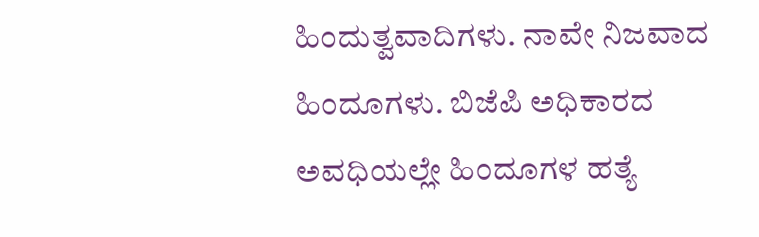ಹಿಂದುತ್ವವಾದಿಗಳು. ನಾವೇ ನಿಜವಾದ ಹಿಂದೂಗಳು. ಬಿಜೆಪಿ ಅಧಿಕಾರದ ಅವಧಿಯಲ್ಲೇ ಹಿಂದೂಗಳ ಹತ್ಯೆ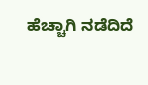ಹೆಚ್ಚಾಗಿ ನಡೆದಿದೆ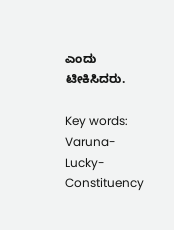ಎಂದು ಟೀಕಿಸಿದರು.

Key words: Varuna- Lucky- Constituency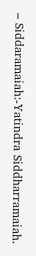– Siddaramaiah:-Yatindra Siddharramaiah.